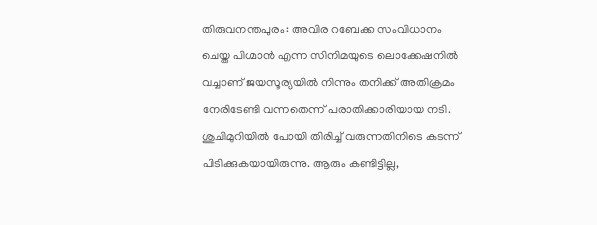തിരുവനന്തപുരം: അവിര റബേക്ക സംവിധാനം ചെയ്ത പിഗ്മാൻ എന്ന സിനിമയുടെ ലൊക്കേഷനിൽ വച്ചാണ് ജയസൂര്യയിൽ നിന്നും തനിക്ക് അതിക്രമം നേരിടേണ്ടി വന്നതെന്ന് പരാതിക്കാരിയായ നടി. ശുചിമുറിയിൽ പോയി തിരിച്ച് വരുന്നതിനിടെ കടന്ന് പിടിക്കുകയായിരുന്നു. ആരും കണ്ടിട്ടില്ല,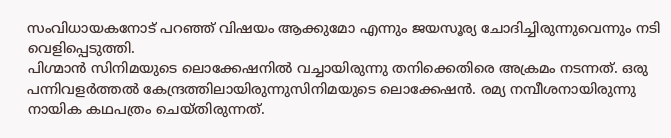സംവിധായകനോട് പറഞ്ഞ് വിഷയം ആക്കുമോ എന്നും ജയസൂര്യ ചോദിച്ചിരുന്നുവെന്നും നടി വെളിപ്പെടുത്തി.
പിഗ്മാൻ സിനിമയുടെ ലൊക്കേഷനിൽ വച്ചായിരുന്നു തനിക്കെതിരെ അക്രമം നടന്നത്. ഒരു പന്നിവളർത്തൽ കേന്ദ്രത്തിലായിരുന്നുസിനിമയുടെ ലൊക്കേഷൻ. രമ്യ നമ്പീശനായിരുന്നു നായിക കഥപത്രം ചെയ്തിരുന്നത്.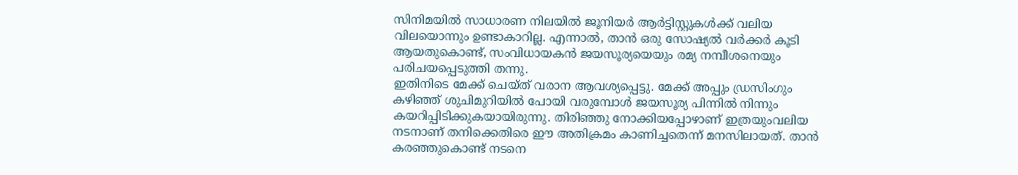സിനിമയിൽ സാധാരണ നിലയിൽ ജൂനിയർ ആർട്ടിസ്റ്റുകൾക്ക് വലിയ വിലയൊന്നും ഉണ്ടാകാറില്ല. എന്നാൽ, താൻ ഒരു സോഷ്യൽ വർക്കർ കൂടി ആയതുകൊണ്ട്, സംവിധായകൻ ജയസൂര്യയെയും രമ്യ നമ്പീശനെയും പരിചയപ്പെടുത്തി തന്നു.
ഇതിനിടെ മേക്ക് ചെയ്ത് വരാന ആവശ്യപ്പെട്ടു. മേക്ക് അപ്പും ഡ്രസിംഗും കഴിഞ്ഞ് ശുചിമുറിയിൽ പോയി വരുമ്പോൾ ജയസൂര്യ പിന്നിൽ നിന്നും കയറിപ്പിടിക്കുകയായിരുന്നു. തിരിഞ്ഞു നോക്കിയപ്പോഴാണ് ഇത്രയുംവലിയ നടനാണ് തനിക്കെതിരെ ഈ അതിക്രമം കാണിച്ചതെന്ന് മനസിലായത്. താൻ കരഞ്ഞുകൊണ്ട് നടനെ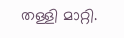തള്ളി മാറ്റി.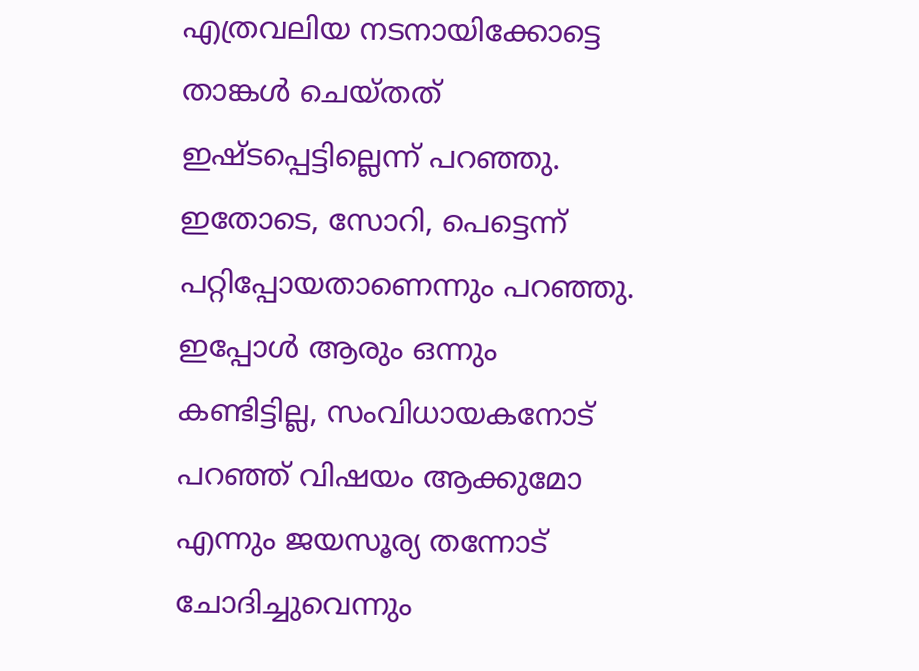എത്രവലിയ നടനായിക്കോട്ടെ താങ്കൾ ചെയ്തത് ഇഷ്ടപ്പെട്ടില്ലെന്ന് പറഞ്ഞു. ഇതോടെ, സോറി, പെട്ടെന്ന് പറ്റിപ്പോയതാണെന്നും പറഞ്ഞു. ഇപ്പോൾ ആരും ഒന്നും കണ്ടിട്ടില്ല, സംവിധായകനോട് പറഞ്ഞ് വിഷയം ആക്കുമോ എന്നും ജയസൂര്യ തന്നോട് ചോദിച്ചുവെന്നും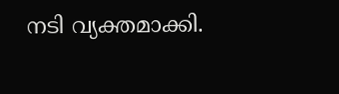നടി വ്യക്തമാക്കി.